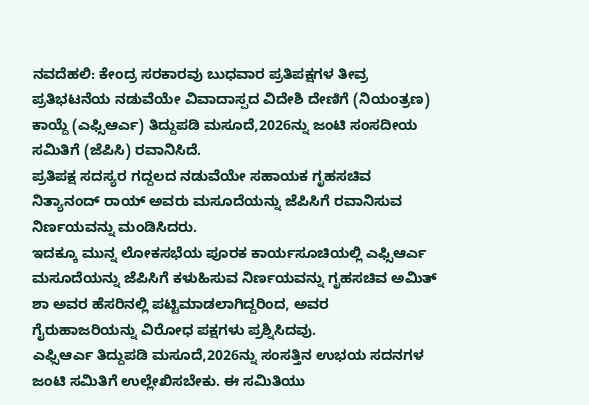ನವದೆಹಲಿ: ಕೇಂದ್ರ ಸರಕಾರವು ಬುಧವಾರ ಪ್ರತಿಪಕ್ಷಗಳ ತೀವ್ರ ಪ್ರತಿಭಟನೆಯ ನಡುವೆಯೇ ವಿವಾದಾಸ್ಪದ ವಿದೇಶಿ ದೇಣಿಗೆ (ನಿಯಂತ್ರಣ) ಕಾಯ್ದೆ (ಎಫ್ಸಿಆರ್ಎ) ತಿದ್ದುಪಡಿ ಮಸೂದೆ,2026ನ್ನು ಜಂಟಿ ಸಂಸದೀಯ ಸಮಿತಿಗೆ (ಜೆಪಿಸಿ) ರವಾನಿಸಿದೆ.
ಪ್ರತಿಪಕ್ಷ ಸದಸ್ಯರ ಗದ್ದಲದ ನಡುವೆಯೇ ಸಹಾಯಕ ಗೃಹಸಚಿವ ನಿತ್ಯಾನಂದ್ ರಾಯ್ ಅವರು ಮಸೂದೆಯನ್ನು ಜೆಪಿಸಿಗೆ ರವಾನಿಸುವ ನಿರ್ಣಯವನ್ನು ಮಂಡಿಸಿದರು.
ಇದಕ್ಕೂ ಮುನ್ನ ಲೋಕಸಭೆಯ ಪೂರಕ ಕಾರ್ಯಸೂಚಿಯಲ್ಲಿ ಎಫ್ಸಿಆರ್ಎ ಮಸೂದೆಯನ್ನು ಜೆಪಿಸಿಗೆ ಕಳುಹಿಸುವ ನಿರ್ಣಯವನ್ನು ಗೃಹಸಚಿವ ಅಮಿತ್ ಶಾ ಅವರ ಹೆಸರಿನಲ್ಲಿ ಪಟ್ಟಿಮಾಡಲಾಗಿದ್ದರಿಂದ, ಅವರ ಗೈರುಹಾಜರಿಯನ್ನು ವಿರೋಧ ಪಕ್ಷಗಳು ಪ್ರಶ್ನಿಸಿದವು.
ಎಫ್ಸಿಆರ್ಎ ತಿದ್ದುಪಡಿ ಮಸೂದೆ,2026ನ್ನು ಸಂಸತ್ತಿನ ಉಭಯ ಸದನಗಳ ಜಂಟಿ ಸಮಿತಿಗೆ ಉಲ್ಲೇಖಿಸಬೇಕು. ಈ ಸಮಿತಿಯು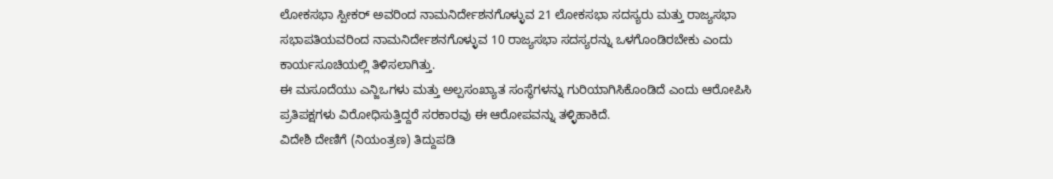ಲೋಕಸಭಾ ಸ್ಪೀಕರ್ ಅವರಿಂದ ನಾಮನಿರ್ದೇಶನಗೊಳ್ಳುವ 21 ಲೋಕಸಭಾ ಸದಸ್ಯರು ಮತ್ತು ರಾಜ್ಯಸಭಾ ಸಭಾಪತಿಯವರಿಂದ ನಾಮನಿರ್ದೇಶನಗೊಳ್ಳುವ 10 ರಾಜ್ಯಸಭಾ ಸದಸ್ಯರನ್ನು ಒಳಗೊಂಡಿರಬೇಕು ಎಂದು ಕಾರ್ಯಸೂಚಿಯಲ್ಲಿ ತಿಳಿಸಲಾಗಿತ್ತು.
ಈ ಮಸೂದೆಯು ಎನ್ಜಿಒಗಳು ಮತ್ತು ಅಲ್ಪಸಂಖ್ಯಾತ ಸಂಸ್ಥೆಗಳನ್ನು ಗುರಿಯಾಗಿಸಿಕೊಂಡಿದೆ ಎಂದು ಆರೋಪಿಸಿ ಪ್ರತಿಪಕ್ಷಗಳು ವಿರೋಧಿಸುತ್ತಿದ್ದರೆ ಸರಕಾರವು ಈ ಆರೋಪವನ್ನು ತಳ್ಳಿಹಾಕಿದೆ.
ವಿದೇಶಿ ದೇಣಿಗೆ (ನಿಯಂತ್ರಣ) ತಿದ್ದುಪಡಿ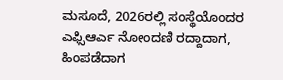ಮಸೂದೆ, 2026ರಲ್ಲಿ ಸಂಸ್ಥೆಯೊಂದರ ಎಫ್ಸಿಆರ್ಎ ನೋಂದಣಿ ರದ್ದಾದಾಗ, ಹಿಂಪಡೆದಾಗ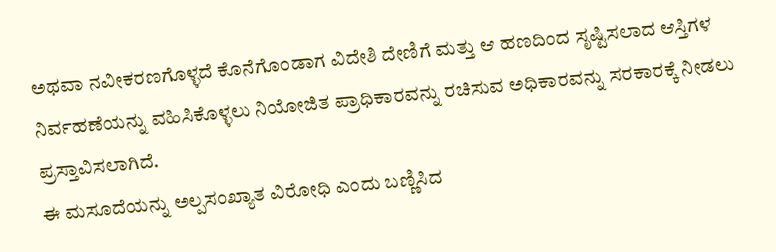ಅಥವಾ ನವೀಕರಣಗೊಳ್ಳದೆ ಕೊನೆಗೊಂಡಾಗ ವಿದೇಶಿ ದೇಣಿಗೆ ಮತ್ತು ಆ ಹಣದಿಂದ ಸೃಷ್ಟಿಸಲಾದ ಆಸ್ತಿಗಳ ನಿರ್ವಹಣೆಯನ್ನು ವಹಿಸಿಕೊಳ್ಳಲು ನಿಯೋಜಿತ ಪ್ರಾಧಿಕಾರವನ್ನು ರಚಿಸುವ ಅಧಿಕಾರವನ್ನು ಸರಕಾರಕ್ಕೆ ನೀಡಲು ಪ್ರಸ್ತಾವಿಸಲಾಗಿದೆ.
ಈ ಮಸೂದೆಯನ್ನು ಅಲ್ಪಸಂಖ್ಯಾತ ವಿರೋಧಿ ಎಂದು ಬಣ್ಣಿಸಿದ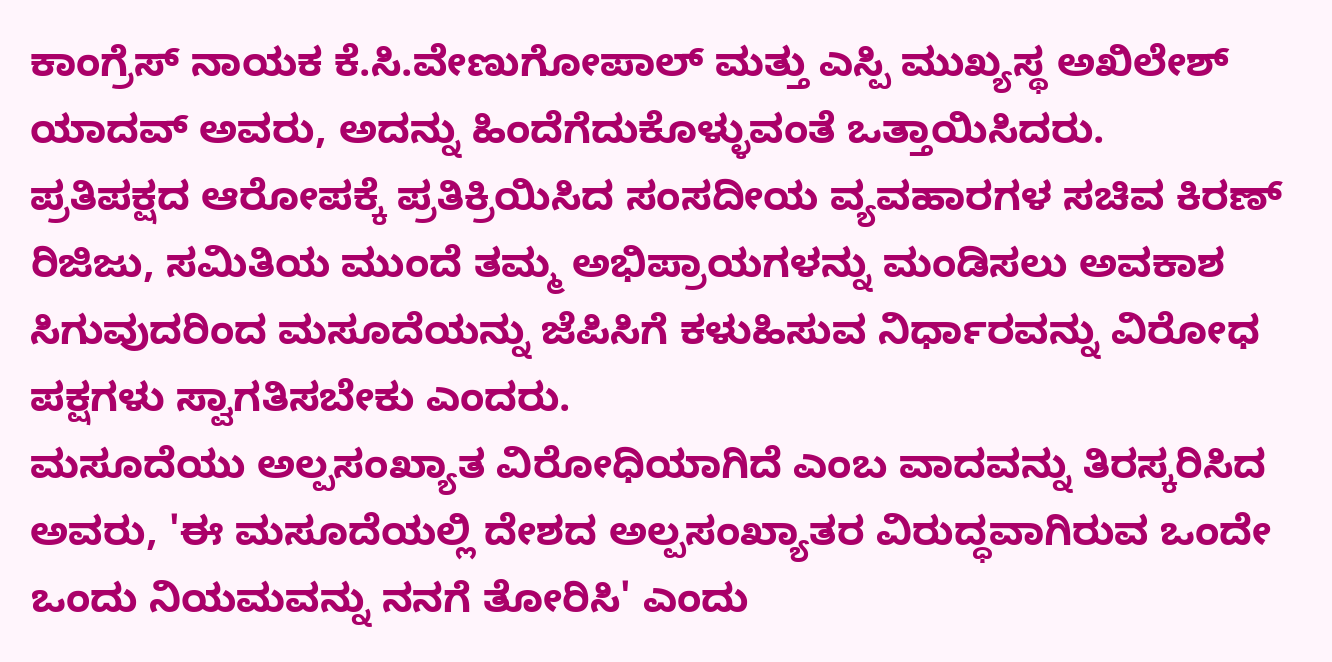ಕಾಂಗ್ರೆಸ್ ನಾಯಕ ಕೆ.ಸಿ.ವೇಣುಗೋಪಾಲ್ ಮತ್ತು ಎಸ್ಪಿ ಮುಖ್ಯಸ್ಥ ಅಖಿಲೇಶ್ ಯಾದವ್ ಅವರು, ಅದನ್ನು ಹಿಂದೆಗೆದುಕೊಳ್ಳುವಂತೆ ಒತ್ತಾಯಿಸಿದರು.
ಪ್ರತಿಪಕ್ಷದ ಆರೋಪಕ್ಕೆ ಪ್ರತಿಕ್ರಿಯಿಸಿದ ಸಂಸದೀಯ ವ್ಯವಹಾರಗಳ ಸಚಿವ ಕಿರಣ್ ರಿಜಿಜು, ಸಮಿತಿಯ ಮುಂದೆ ತಮ್ಮ ಅಭಿಪ್ರಾಯಗಳನ್ನು ಮಂಡಿಸಲು ಅವಕಾಶ ಸಿಗುವುದರಿಂದ ಮಸೂದೆಯನ್ನು ಜೆಪಿಸಿಗೆ ಕಳುಹಿಸುವ ನಿರ್ಧಾರವನ್ನು ವಿರೋಧ ಪಕ್ಷಗಳು ಸ್ವಾಗತಿಸಬೇಕು ಎಂದರು.
ಮಸೂದೆಯು ಅಲ್ಪಸಂಖ್ಯಾತ ವಿರೋಧಿಯಾಗಿದೆ ಎಂಬ ವಾದವನ್ನು ತಿರಸ್ಕರಿಸಿದ ಅವರು, 'ಈ ಮಸೂದೆಯಲ್ಲಿ ದೇಶದ ಅಲ್ಪಸಂಖ್ಯಾತರ ವಿರುದ್ಧವಾಗಿರುವ ಒಂದೇ ಒಂದು ನಿಯಮವನ್ನು ನನಗೆ ತೋರಿಸಿ' ಎಂದು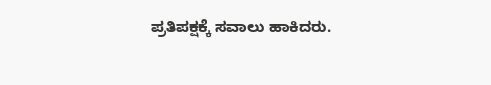ಪ್ರತಿಪಕ್ಷಕ್ಕೆ ಸವಾಲು ಹಾಕಿದರು.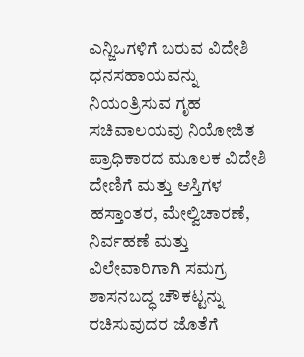ಎನ್ಜಿಒಗಳಿಗೆ ಬರುವ ವಿದೇಶಿ ಧನಸಹಾಯವನ್ನು ನಿಯಂತ್ರಿಸುವ ಗೃಹ ಸಚಿವಾಲಯವು ನಿಯೋಜಿತ ಪ್ರಾಧಿಕಾರದ ಮೂಲಕ ವಿದೇಶಿ ದೇಣಿಗೆ ಮತ್ತು ಆಸ್ತಿಗಳ ಹಸ್ತಾಂತರ, ಮೇಲ್ವಿಚಾರಣೆ, ನಿರ್ವಹಣೆ ಮತ್ತು ವಿಲೇವಾರಿಗಾಗಿ ಸಮಗ್ರ ಶಾಸನಬದ್ಧ ಚೌಕಟ್ಟನ್ನು ರಚಿಸುವುದರ ಜೊತೆಗೆ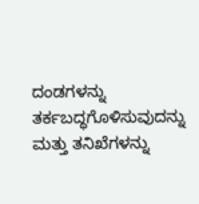ದಂಡಗಳನ್ನು ತರ್ಕಬದ್ಧಗೊಳಿಸುವುದನ್ನು ಮತ್ತು ತನಿಖೆಗಳನ್ನು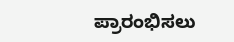ಪ್ರಾರಂಭಿಸಲು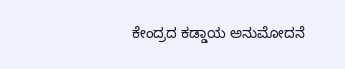ಕೇಂದ್ರದ ಕಡ್ಡಾಯ ಅನುಮೋದನೆ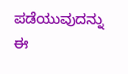ಪಡೆಯುವುದನ್ನು ಈ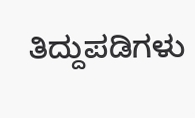ತಿದ್ದುಪಡಿಗಳು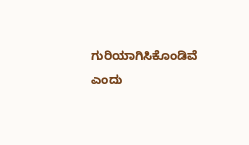ಗುರಿಯಾಗಿಸಿಕೊಂಡಿವೆ ಎಂದು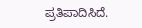ಪ್ರತಿಪಾದಿಸಿದೆ.